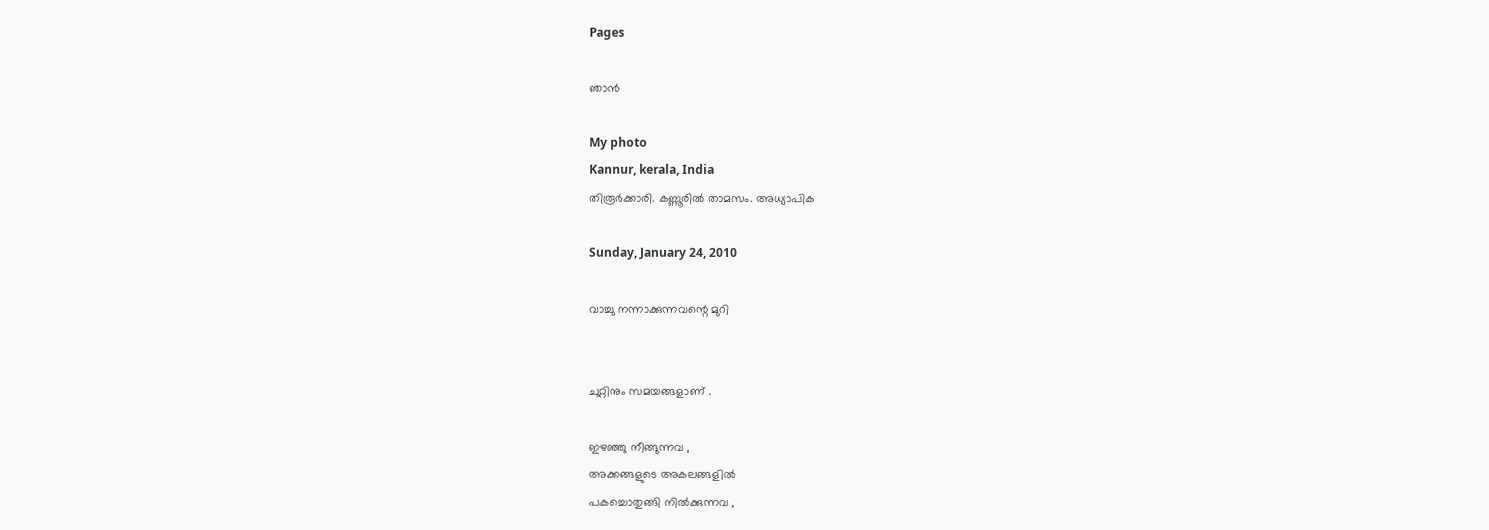Pages

ഞാന്‍

My photo
Kannur, kerala, India
തിരൂര്‍ക്കാരി. കണ്ണൂരില്‍ താമസം. അധ്യാപിക

Sunday, January 24, 2010

വാച്ചു നന്നാക്കുന്നവന്റെ മുറി


ചുറ്റിനും സമയങ്ങളാണ് .

ഇഴഞ്ഞു നീങ്ങുന്നവ ,
അക്കങ്ങളുടെ അകലങ്ങളില്‍
പകച്ചൊതുങ്ങി നില്‍ക്കുന്നവ ,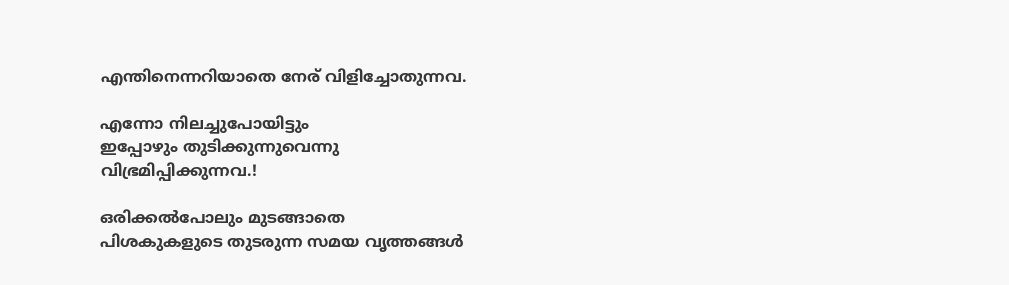എന്തിനെന്നറിയാതെ നേര് വിളിച്ചോതുന്നവ.

എന്നോ നിലച്ചുപോയിട്ടും
ഇപ്പോഴും തുടിക്കുന്നുവെന്നു
വിഭ്രമിപ്പിക്കുന്നവ.!

ഒരിക്കല്‍പോലും മുടങ്ങാതെ
പിശകുകളുടെ തുടരുന്ന സമയ വൃത്തങ്ങള്‍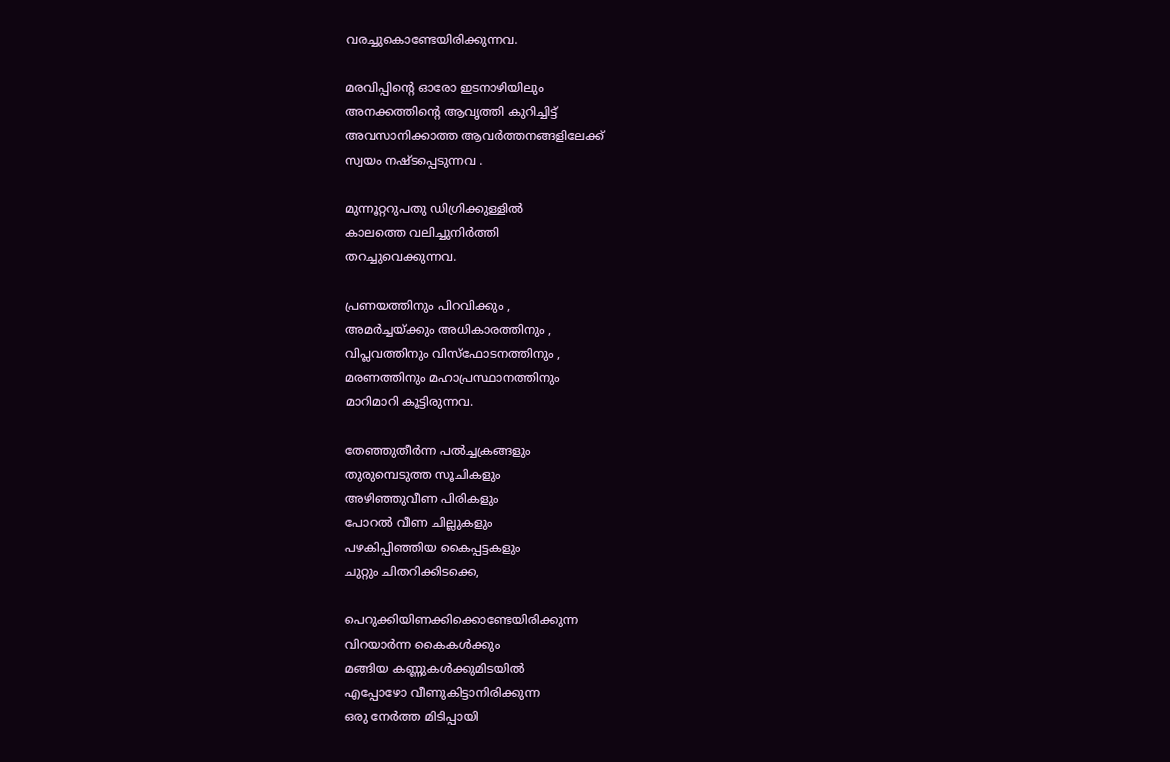വരച്ചുകൊണ്ടേയിരിക്കുന്നവ.

മരവിപ്പിന്‍റെ ഓരോ ഇടനാഴിയിലും
അനക്കത്തിന്‍റെ ആവൃത്തി കുറിച്ചിട്ട്
അവസാനിക്കാത്ത ആവര്‍ത്തനങ്ങളിലേക്ക്
സ്വയം നഷ്ടപ്പെടുന്നവ .

മുന്നൂറ്ററുപതു ഡിഗ്രിക്കുള്ളില്‍
കാലത്തെ വലിച്ചുനിര്‍ത്തി
തറച്ചുവെക്കുന്നവ.

പ്രണയത്തിനും പിറവിക്കും ,
അമര്‍ച്ചയ്ക്കും അധികാരത്തിനും ,
വിപ്ലവത്തിനും വിസ്ഫോടനത്തിനും ,
മരണത്തിനും മഹാപ്രസ്ഥാനത്തിനും
മാറിമാറി കൂട്ടിരുന്നവ.

തേഞ്ഞുതീര്‍ന്ന പല്‍ച്ചക്രങ്ങളും
തുരുമ്പെടുത്ത സൂചികളും
അഴിഞ്ഞുവീണ പിരികളും
പോറല്‍ വീണ ചില്ലുകളും
പഴകിപ്പിഞ്ഞിയ കൈപ്പട്ടകളും
ചുറ്റും ചിതറിക്കിടക്കെ,

പെറുക്കിയിണക്കിക്കൊണ്ടേയിരിക്കുന്ന
വിറയാര്‍ന്ന കൈകള്‍ക്കും
മങ്ങിയ കണ്ണുകള്‍ക്കുമിടയില്‍
എപ്പോഴോ വീണുകിട്ടാനിരിക്കുന്ന
ഒരു നേര്‍ത്ത മിടിപ്പായി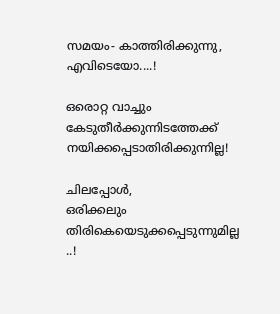സമയം- കാത്തിരിക്കുന്നു,
എവിടെയോ....!

ഒരൊറ്റ വാച്ചും
കേടുതീര്‍ക്കുന്നിടത്തേക്ക്
നയിക്കപ്പെടാതിരിക്കുന്നില്ല!

ചിലപ്പോള്‍,
ഒരിക്കലും തിരികെയെടുക്കപ്പെടുന്നുമില്ല ..!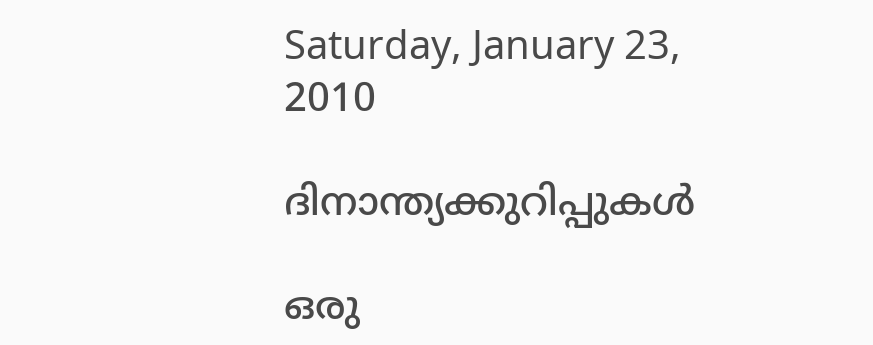Saturday, January 23, 2010

ദിനാന്ത്യക്കുറിപ്പുകള്‍

ഒരു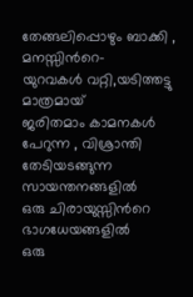തേങ്ങലിപ്പൊഴും ബാക്കി , മനസ്സിന്‍റെ-
യുറവകള്‍ വറ്റി,യടിത്തട്ടു മാത്രമായ്
ജരിതമാം കാമനകള്‍ പേറുന്ന , വിശ്രാന്തി
തേടിയടങ്ങുന്ന സായന്തനങ്ങളില്‍
ഒരു ചിരായുസ്സിന്‍റെ ഭാഗധേയങ്ങളില്‍
ഒരു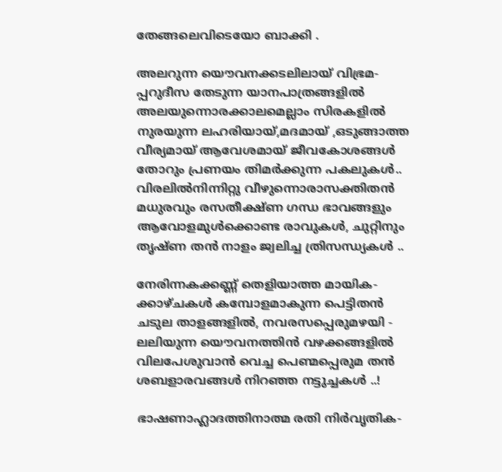തേങ്ങലെവിടെയോ ബാക്കി .

അലറുന്ന യൌവനക്കടലിലായ് വിഭ്രമ-
പ്പറുദീസ തേടുന്ന യാനപാത്രങ്ങളില്‍
അലയുന്നൊരക്കാലമെല്ലാം സിരകളില്‍
നുരയുന്ന ലഹരിയായ്,മദമായ് ,ഒടുങ്ങാത്ത
വീര്യമായ് ആവേശമായ്‌ ജീവകോശങ്ങള്‍
തോറും പ്രണയം തിമര്‍ക്കുന്ന പകലുകള്‍..
വിരലില്‍നിന്നിറ്റു വീഴുന്നൊരാസക്തിതന്‍
മധുരവും രസതീക്ഷ്ണ ഗന്ധ ഭാവങ്ങളും
ആവോളമുള്‍ക്കൊണ്ട രാവുകള്‍, ചുറ്റിനും
തൃഷ്ണ തന്‍ നാളം ജ്വലിച്ച ത്രിസന്ധ്യകള്‍ ..

നേരിന്നകക്കണ്ണ് തെളിയാത്ത മായിക-
ക്കാഴ്ചകള്‍ കമ്പോളമാകുന്ന പെട്ടിതന്‍
ചടുല താളങ്ങളില്‍, നവരസപ്പെരുമഴയി -
ലലിയുന്ന യൌവനത്തിന്‍ വഴക്കങ്ങളില്‍
വിലപേശുവാന്‍ വെച്ച പെണ്മപ്പെരുമ തന്‍
ശബളാരവങ്ങള്‍ നിറഞ്ഞ നട്ടുച്ചകള്‍ ..!

ഭാഷണാഹ്ലാദത്തിനാത്മ രതി നിര്‍വൃതിക-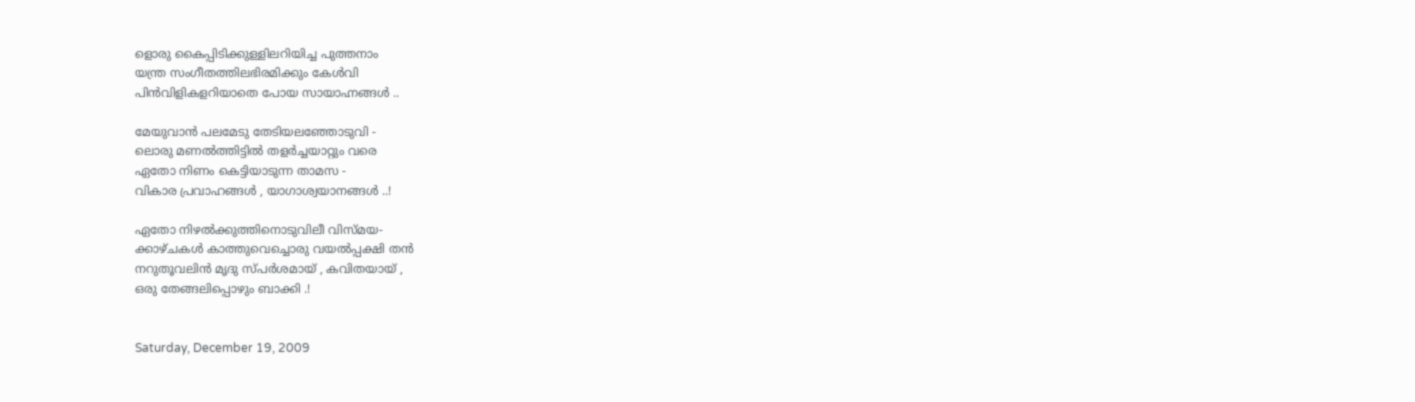ളൊരു കൈപ്പിടിക്കുള്ളിലറിയിച്ച പുത്തനാം
യന്ത്ര സംഗീതത്തിലഭിരമിക്കും കേള്‍വി
പിന്‍വിളികളറിയാതെ പോയ സായാഹ്നങ്ങള്‍ ..

മേയുവാന്‍ പലമേടു തേടിയലഞ്ഞോടുവി -
ലൊരു മണല്‍ത്തിട്ടില്‍ തളര്‍ച്ചയാറ്റും വരെ
ഏതോ നിണം കെട്ടിയാടുന്ന താമസ -
വികാര പ്രവാഹങ്ങള്‍ , യാഗാശ്വയാനങ്ങള്‍ ..!

ഏതോ നിഴല്‍ക്കുത്തിനൊടുവിലീ വിസ്മയ-
ക്കാഴ്ചകള്‍ കാത്തുവെച്ചൊരു വയല്‍പ്പക്ഷി തന്‍
നറുതൂവലിന്‍ മൃദു സ്പര്‍ശമായ് , കവിതയായ് ,
ഒരു തേങ്ങലിപ്പൊഴും ബാക്കി .!


Saturday, December 19, 2009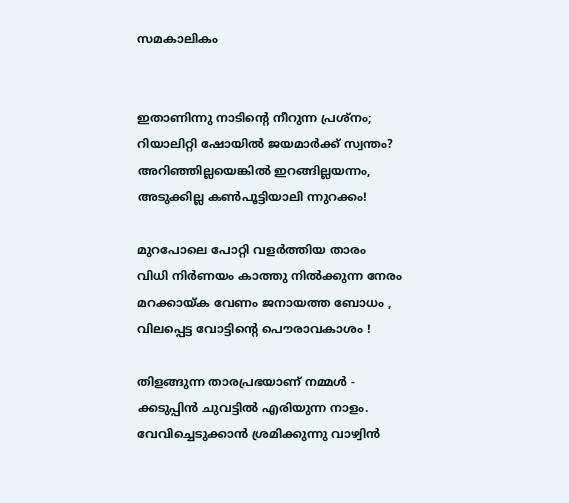സമകാലികം


ഇതാണിന്നു നാടിന്‍റെ നീറുന്ന പ്രശ്നം;
റിയാലിറ്റി ഷോയില്‍ ജയമാര്‍ക്ക് സ്വന്തം?
അറിഞ്ഞില്ലയെങ്കില്‍ ഇറങ്ങില്ലയന്നം,
അടുക്കില്ല കണ്‍പൂട്ടിയാലി ന്നുറക്കം!

മുറപോലെ പോറ്റി വളര്‍ത്തിയ താരം
വിധി നിര്‍ണയം കാത്തു നില്‍ക്കുന്ന നേരം
മറക്കായ്ക വേണം ജനായത്ത ബോധം ,
വിലപ്പെട്ട വോട്ടിന്‍റെ പൌരാവകാശം !

തിളങ്ങുന്ന താരപ്രഭയാണ് നമ്മള്‍ -
ക്കടുപ്പിന്‍ ചുവട്ടില്‍ എരിയുന്ന നാളം.
വേവിച്ചെടുക്കാന്‍ ശ്രമിക്കുന്നു വാഴ്വിന്‍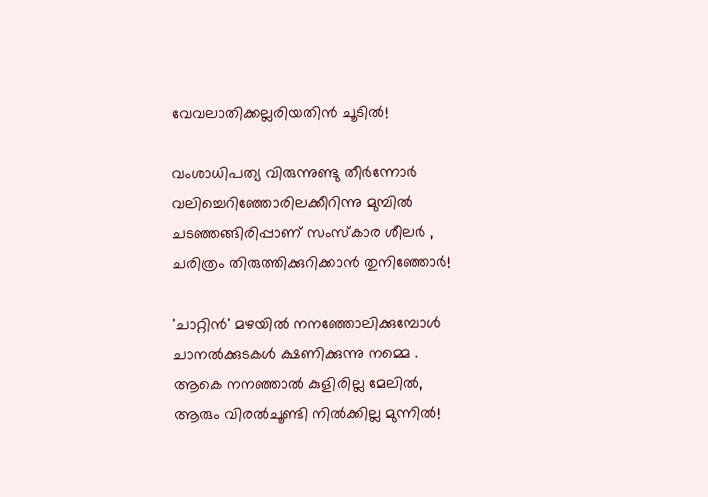വേവലാതിക്കല്ലരിയതിന്‍ ചൂടില്‍!

വംശാധിപത്യ വിരുന്നുണ്ടു തീര്‍ന്നോര്‍
വലിച്ചെറിഞ്ഞോരിലക്കീറിന്നു മുമ്പില്‍
ചടഞ്ഞങ്ങിരിപ്പാണ് സംസ്കാര ശീലര്‍ ,
ചരിത്രം തിരുത്തിക്കുറിക്കാന്‍ തുനിഞ്ഞോര്‍!

'ചാറ്റിന്‍' മഴയില്‍ നനഞ്ഞോലിക്കുമ്പോള്‍
ചാനല്‍ക്കുടകള്‍ ക്ഷണിക്കുന്നു നമ്മെ .
ആകെ നനഞ്ഞാല്‍ കുളിരില്ല മേലില്‍,
ആരും വിരല്‍ചൂണ്ടി നില്‍ക്കില്ല മുന്നില്‍!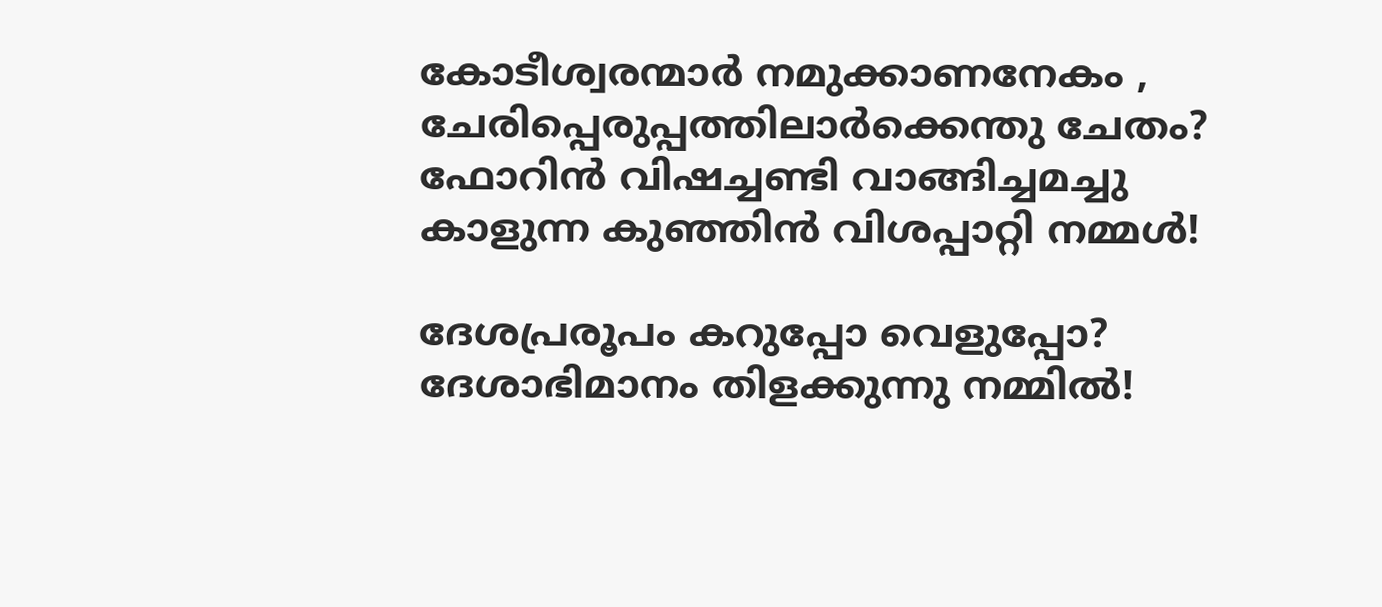കോടീശ്വരന്മാര്‍ നമുക്കാണനേകം ,
ചേരിപ്പെരുപ്പത്തിലാര്‍ക്കെന്തു ചേതം?
ഫോറിന്‍ വിഷച്ചണ്ടി വാങ്ങിച്ചമച്ചു
കാളുന്ന കുഞ്ഞിന്‍ വിശപ്പാറ്റി നമ്മള്‍!

ദേശപ്രരൂപം കറുപ്പോ വെളുപ്പോ?
ദേശാഭിമാനം തിളക്കുന്നു നമ്മില്‍!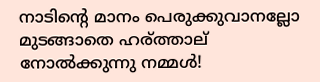നാടിന്‍റെ മാനം പെരുക്കുവാനല്ലോ
മുടങ്ങാതെ ഹര്ത്താല് നോല്‍ക്കുന്നു നമ്മള്‍!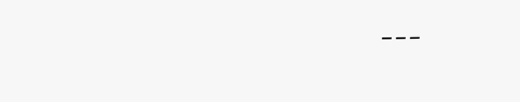---